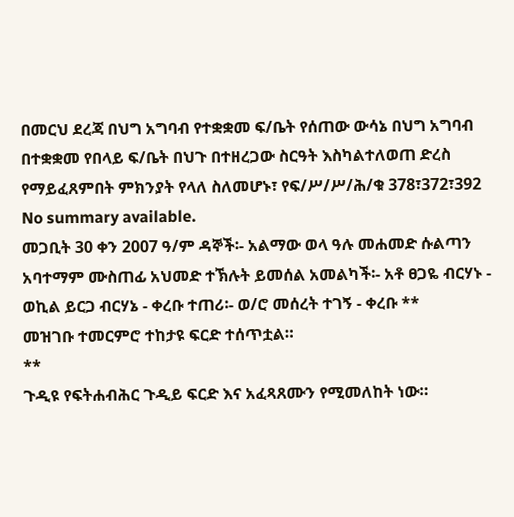በመርህ ደረጃ በህግ አግባብ የተቋቋመ ፍ/ቤት የሰጠው ውሳኔ በህግ አግባብ በተቋቋመ የበላይ ፍ/ቤት በህጉ በተዘረጋው ስርዓት እስካልተለወጠ ድረስ የማይፈጸምበት ምክንያት የላለ ስለመሆኑ፣ የፍ/ሥ/ሥ/ሕ/ቁ 378፣372፣392
No summary available.
መጋቢት 30 ቀን 2007 ዓ/ም ዳኞች፡- አልማው ወላ ዓሉ መሐመድ ሱልጣን አባተማም ሙስጠፊ አህመድ ተኽሉት ይመሰል አመልካች፡- አቶ ፀጋዬ ብርሃኑ - ወኪል ይርጋ ብርሃኔ - ቀረቡ ተጠሪ፡- ወ/ሮ መሰረት ተገኝ - ቀረቡ **
መዝገቡ ተመርምሮ ተከታዩ ፍርድ ተሰጥቷል።
**
ጉዲዩ የፍትሐብሕር ጉዲይ ፍርድ እና አፈጻጸሙን የሚመለከት ነው።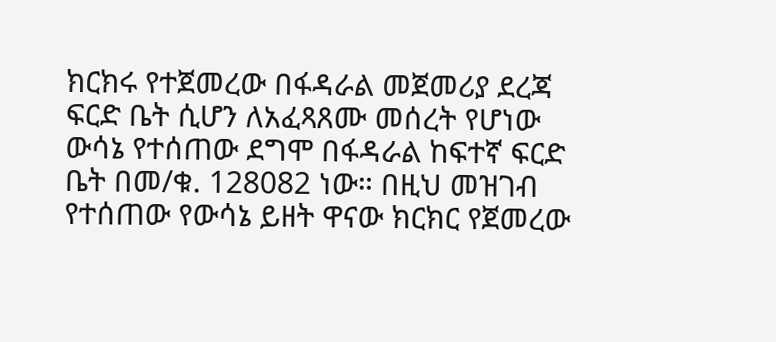ክርክሩ የተጀመረው በፋዳራል መጀመሪያ ደረጃ ፍርድ ቤት ሲሆን ለአፈጻጸሙ መሰረት የሆነው ውሳኔ የተሰጠው ደግሞ በፋዳራል ከፍተኛ ፍርድ ቤት በመ/ቁ. 128082 ነው። በዚህ መዝገብ የተሰጠው የውሳኔ ይዘት ዋናው ክርክር የጀመረው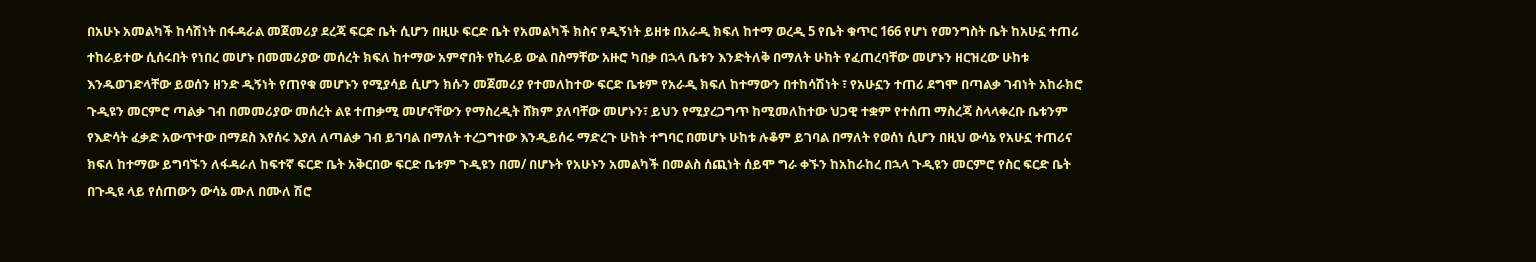በአሁኑ አመልካች ከሳሽነት በፋዳራል መጀመሪያ ደረጃ ፍርድ ቤት ሲሆን በዚሁ ፍርድ ቤት የአመልካች ክስና የዲኝነት ይዘቱ በአራዲ ክፍለ ከተማ ወረዲ 5 የቤት ቁጥር 166 የሆነ የመንግስት ቤት ከአሁኗ ተጠሪ ተከራይተው ሲሰሩበት የነበረ መሆኑ በመመሪያው መሰረት ክፍለ ከተማው አምኖበት የኪራይ ውል በስማቸው አዙሮ ካበቃ በኋላ ቤቱን እንድትለቅ በማለት ሁከት የፈጠረባቸው መሆኑን ዘርዝረው ሁከቱ እንዱወገድላቸው ይወሰን ዘንድ ዲኝነት የጠየቁ መሆኑን የሚያሳይ ሲሆን ክሱን መጀመሪያ የተመለከተው ፍርድ ቤቱም የአራዲ ክፍለ ከተማውን በተከሳሽነት ፣ የአሁኗን ተጠሪ ደግሞ በጣልቃ ገብነት አከራክሮ ጉዲዩን መርምሮ ጣልቃ ገብ በመመሪያው መሰረት ልዩ ተጠቃሚ መሆናቸውን የማስረዲት ሸክም ያለባቸው መሆኑን፣ ይህን የሚያረጋግጥ ከሚመለከተው ህጋዊ ተቋም የተሰጠ ማስረጃ ስላላቀረቡ ቤቱንም የእድሳት ፈቃድ አውጥተው በማደስ እየሰሩ እያለ ለጣልቃ ገብ ይገባል በማለት ተረጋግተው እንዲይሰሩ ማድረጉ ሁከት ተግባር በመሆኑ ሁከቱ ሉቆም ይገባል በማለት የወሰነ ሲሆን በዚህ ውሳኔ የአሁኗ ተጠሪና ክፍለ ከተማው ይግባኙን ለፋዳራለ ከፍተኛ ፍርድ ቤት አቅርበው ፍርድ ቤቱም ጉዲዩን በመ/ በሆኑት የአሁኑን አመልካች በመልስ ሰጪነት ሰይሞ ግራ ቀኙን ከአከራከረ በኋላ ጉዲዩን መርምሮ የስር ፍርድ ቤት በጉዲዩ ላይ የሰጠውን ውሳኔ ሙለ በሙለ ሽሮ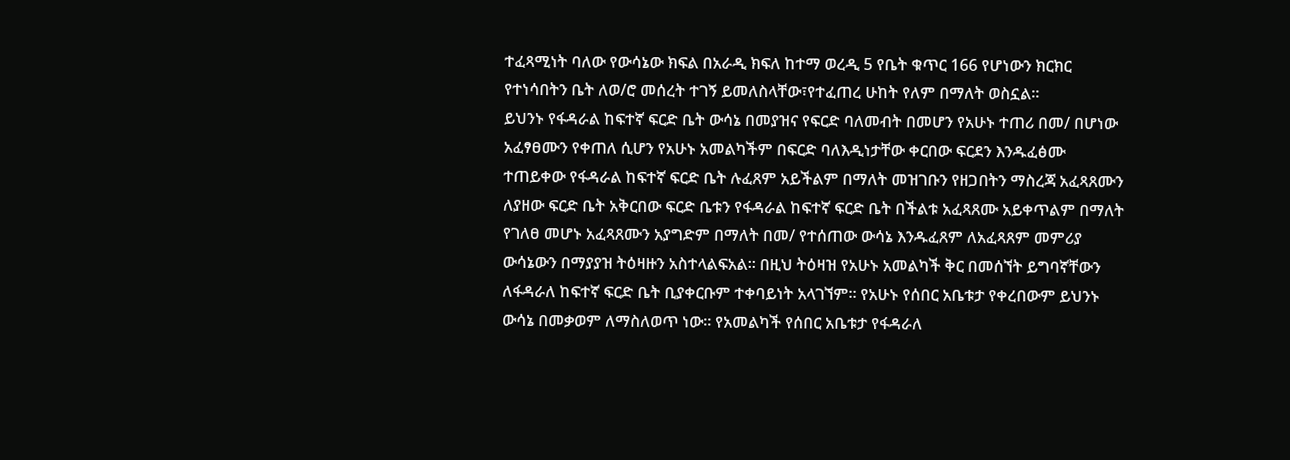ተፈጻሚነት ባለው የውሳኔው ክፍል በአራዲ ክፍለ ከተማ ወረዲ 5 የቤት ቁጥር 166 የሆነውን ክርክር የተነሳበትን ቤት ለወ/ሮ መሰረት ተገኝ ይመለስላቸው፣የተፈጠረ ሁከት የለም በማለት ወስኗል።
ይህንኑ የፋዳራል ከፍተኛ ፍርድ ቤት ውሳኔ በመያዝና የፍርድ ባለመብት በመሆን የአሁኑ ተጠሪ በመ/ በሆነው አፈፃፀሙን የቀጠለ ሲሆን የአሁኑ አመልካችም በፍርድ ባለእዲነታቸው ቀርበው ፍርደን እንዱፈፅሙ ተጠይቀው የፋዳራል ከፍተኛ ፍርድ ቤት ሉፈጸም አይችልም በማለት መዝገቡን የዘጋበትን ማስረጃ አፈጻጸሙን ለያዘው ፍርድ ቤት አቅርበው ፍርድ ቤቱን የፋዳራል ከፍተኛ ፍርድ ቤት በችልቱ አፈጻጸሙ አይቀጥልም በማለት የገለፀ መሆኑ አፈጻጸሙን አያግድም በማለት በመ/ የተሰጠው ውሳኔ እንዱፈጸም ለአፈጻጸም መምሪያ ውሳኔውን በማያያዝ ትዕዛዙን አስተላልፍአል። በዚህ ትዕዛዝ የአሁኑ አመልካች ቅር በመሰኘት ይግባኛቸውን ለፋዳራለ ከፍተኛ ፍርድ ቤት ቢያቀርቡም ተቀባይነት አላገኘም። የአሁኑ የሰበር አቤቱታ የቀረበውም ይህንኑ ውሳኔ በመቃወም ለማስለወጥ ነው። የአመልካች የሰበር አቤቱታ የፋዳራለ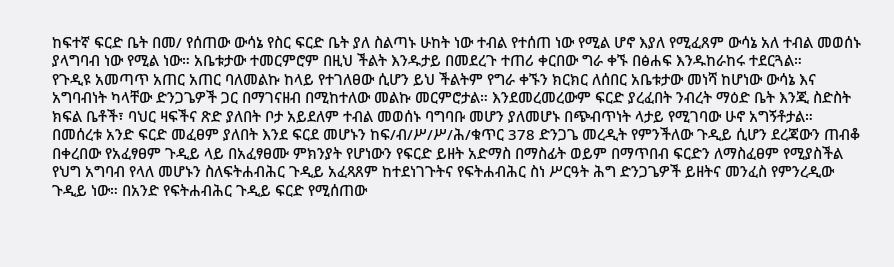ከፍተኛ ፍርድ ቤት በመ/ የሰጠው ውሳኔ የስር ፍርድ ቤት ያለ ስልጣኑ ሁከት ነው ተብል የተሰጠ ነው የሚል ሆኖ እያለ የሚፈጸም ውሳኔ አለ ተብል መወሰኑ ያላግባብ ነው የሚል ነው። አቤቱታው ተመርምሮም በዚህ ችልት እንዱታይ በመደረጉ ተጠሪ ቀርበው ግራ ቀኙ በፅሐፍ እንዱከራከሩ ተደርጓል።
የጉዲዩ አመጣጥ አጠር አጠር ባለመልኩ ከላይ የተገለፀው ሲሆን ይህ ችልትም የግራ ቀኙን ክርክር ለሰበር አቤቱታው መነሻ ከሆነው ውሳኔ እና አግባብነት ካላቸው ድንጋጌዎች ጋር በማገናዘብ በሚከተለው መልኩ መርምሮታል። እንደመረመረውም ፍርድ ያረፈበት ንብረት ማዕድ ቤት እንጂ ስድስት ክፍል ቤቶች፣ ባህር ዛፍችና ጽድ ያለበት ቦታ አይደለም ተብል መወሰኑ ባግባቡ መሆን ያለመሆኑ በጭብጥነት ላታይ የሚገባው ሁኖ አግኝቶታል።
በመሰረቱ አንድ ፍርድ መፈፀም ያለበት እንደ ፍርደ መሆኑን ከፍ/ብ/ሥ/ሥ/ሕ/ቁጥር 378 ድንጋጌ መረዲት የምንችለው ጉዲይ ሲሆን ደረጃውን ጠብቆ በቀረበው የአፈፃፀም ጉዲይ ላይ በአፈፃፀሙ ምክንያት የሆነውን የፍርድ ይዘት አድማስ በማስፊት ወይም በማጥበብ ፍርድን ለማስፈፀም የሚያስችል የህግ አግባብ የላለ መሆኑን ስለፍትሐብሕር ጉዲይ አፈጻጸም ከተደነገጉትና የፍትሐብሕር ስነ ሥርዓት ሕግ ድንጋጌዎች ይዘትና መንፈስ የምንረዲው ጉዲይ ነው። በአንድ የፍትሐብሕር ጉዲይ ፍርድ የሚሰጠው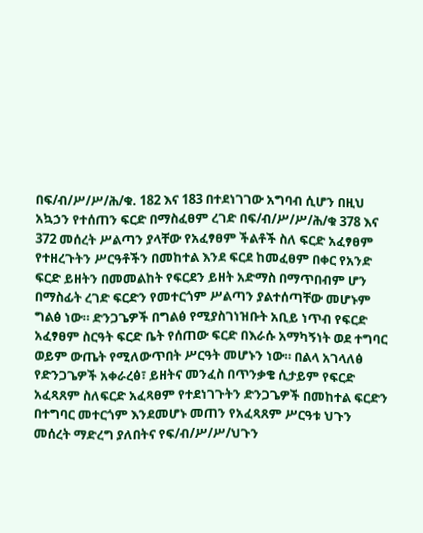በፍ/ብ/ሥ/ሥ/ሕ/ቁ. 182 እና 183 በተደነገገው አግባብ ሲሆን በዚህ አኳኃን የተሰጠን ፍርድ በማስፈፀም ረገድ በፍ/ብ/ሥ/ሥ/ሕ/ቁ 378 እና 372 መሰረት ሥልጣን ያላቸው የአፈፃፀም ችልቶች ስለ ፍርድ አፈፃፀም የተዘረጉትን ሥርዓቶችን በመከተል እንደ ፍርደ ከመፈፀም በቀር የአንድ ፍርድ ይዘትን በመመልከት የፍርደን ይዘት አድማስ በማጥበብም ሆን በማስፊት ረገድ ፍርድን የመተርጎም ሥልጣን ያልተሰጣቸው መሆኑም ግልፅ ነው። ድንጋጌዎች በግልፅ የሚያስገነዝቡት አቢይ ነጥብ የፍርድ አፈፃፀም ስርዓት ፍርድ ቤት የሰጠው ፍርድ በእራሱ አማካኝነት ወደ ተግባር ወይም ውጤት የሚለውጥበት ሥርዓት መሆኑን ነው። በልላ አገላለፅ የድንጋጌዎች አቀራረፅ፣ ይዘትና መንፈስ በጥንቃቄ ሲታይም የፍርድ አፈጻጸም ስለፍርድ አፈጻፀም የተደነገጉትን ድንጋጌዎች በመከተል ፍርድን በተግባር መተርጎም እንደመሆኑ መጠን የአፈጻጸም ሥርዓቱ ህጉን መሰረት ማድረግ ያለበትና የፍ/ብ/ሥ/ሥ/ህጉን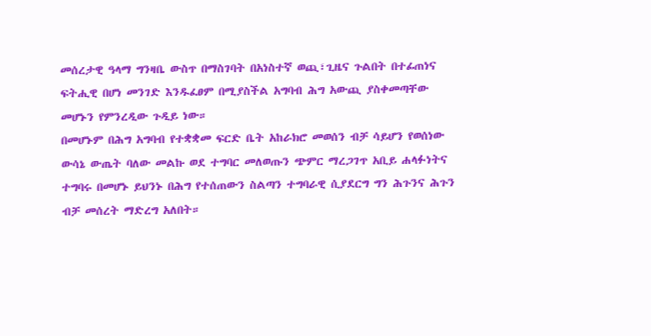መሰረታዊ ዓላማ ግንዛቤ ውስጥ በማስገባት በአነስተኛ ወጪ፣ጊዜና ጉልበት በተፊጠነና ፍትሒዊ በሆነ መንገድ እንዱፈፀም በሚያስችል አግባብ ሕግ አውጪ ያስቀመጣቸው መሆኑን የምንረዲው ጉዲይ ነው።
በመሆኑም በሕግ አግባብ የተቋቋመ ፍርድ ቤት አከራክሮ መወሰን ብቻ ሳይሆን የወሰነው ውሳኔ ውጤት ባለው መልኩ ወደ ተግባር መለወጡን ጭምር ማረጋገጥ አቢይ ሐላፉነትና ተግባሩ በመሆኑ ይህንኑ በሕግ የተሰጠውን ስልጣን ተግባራዊ ሲያደርግ ግን ሕጉንና ሕጉን ብቻ መሰረት ማድረግ አለበት።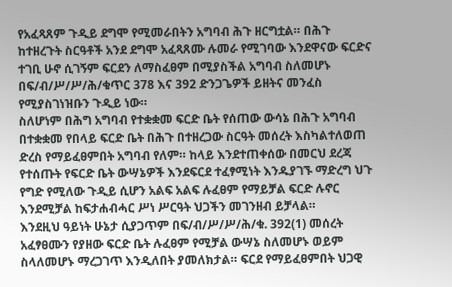የአፈጻጸም ጉዲይ ደግሞ የሚመራበትን አግባብ ሕጉ ዘርግቷል። በሕጉ ከተዘረጉት ስርዓቶች አንደ ደግሞ አፈጻጸሙ ሉመራ የሚገባው እንደዋናው ፍርድና ተገቢ ሁኖ ሲገኝም ፍርደን ለማስፈፀም በሚያስችል አግባብ ስለመሆኑ በፍ/ብ/ሥ/ሥ/ሕ/ቁጥር 378 እና 392 ድንጋጌዎች ይዘትና መንፈስ የሚያስገነዝቡን ጉዲይ ነው።
ስለሆነም በሕግ አግባብ የተቋቋመ ፍርድ ቤት የሰጠው ውሳኔ በሕጉ አግባብ በተቋቋመ የበላይ ፍርድ ቤት በሕጉ በተዘረጋው ስርዓት መሰረት እስካልተለወጠ ድረስ የማይፈፀምበት አግባብ የለም። ከላይ እንደተጠቀሰው በመርህ ደረጃ የተሰጡት የፍርድ ቤት ውሣኔዎች እንደፍርደ ተፈፃሚነት እንዱያገኙ ማድረግ ህጉ የግድ የሚለው ጉዲይ ሲሆን አልፍ አልፍ ሉፈፀም የማይቻል ፍርድ ሉኖር እንደሚቻል ከፍታሐብሓር ሥነ ሥርዓት ህጋችን መገንዘብ ይቻላል።
እንደዚህ ዓይነት ሁኔታ ሲያጋጥም በፍ/ብ/ሥ/ሥ/ሕ/ቁ. 392(1) መሰረት አፈፃፀሙን የያዘው ፍርድ ቤት ሉፈፀም የሚቻል ውሣኔ ስለመሆኑ ወይም ስላለመሆኑ ማረጋገጥ እንዲለበት ያመለክታል። ፍርደ የማይፈፀምበት ህጋዊ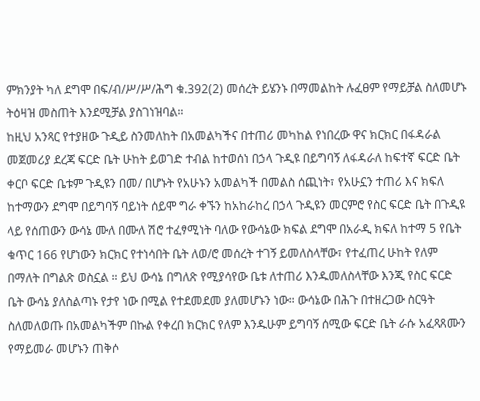ምክንያት ካለ ደግሞ በፍ/ብ/ሥ/ሥ/ሕግ ቁ.392(2) መሰረት ይሄንኑ በማመልከት ሉፈፀም የማይቻል ስለመሆኑ ትዕዛዝ መስጠት እንደሚቻል ያስገነዝባል።
ከዚህ አንጻር የተያዘው ጉዲይ ስንመለከት በአመልካችና በተጠሪ መካከል የነበረው ዋና ክርክር በፋዳራል መጀመሪያ ደረጃ ፍርድ ቤት ሁከት ይወገድ ተብል ከተወሰነ በኃላ ጉዲዩ በይግባኝ ለፋዳራለ ከፍተኛ ፍርድ ቤት ቀርቦ ፍርድ ቤቱም ጉዲዩን በመ/ በሆኑት የአሁኑን አመልካች በመልስ ሰጪነት፣ የአሁኗን ተጠሪ እና ክፍለ ከተማውን ደግሞ በይግባኝ ባይነት ሰይሞ ግራ ቀኙን ከአከራከረ በኃላ ጉዲዩን መርምሮ የስር ፍርድ ቤት በጉዲዩ ላይ የሰጠውን ውሳኔ ሙለ በሙለ ሽሮ ተፈፃሚነት ባለው የውሳኔው ክፍል ደግሞ በአራዲ ክፍለ ከተማ 5 የቤት ቁጥር 166 የሆነውን ክርክር የተነሳበት ቤት ለወ/ሮ መሰረት ተገኝ ይመለስላቸው፣ የተፈጠረ ሁከት የለም በማለት በግልጽ ወስኗል ። ይህ ውሳኔ በግለጽ የሚያሳየው ቤቱ ለተጠሪ እንዱመለስላቸው እንጂ የስር ፍርድ ቤት ውሳኔ ያለስልጣኑ የታየ ነው በሚል የተደመደመ ያለመሆኑን ነው። ውሳኔው በሕጉ በተዘረጋው ስርዓት ስለመለወጡ በአመልካችም በኩል የቀረበ ክርክር የለም እንዱሁም ይግባኝ ሰሚው ፍርድ ቤት ራሱ አፈጻጸሙን የማይመራ መሆኑን ጠቅሶ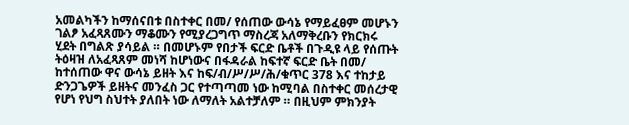አመልካችን ከማሰናበቱ በስተቀር በመ/ የሰጠው ውሳኔ የማይፈፀም መሆኑን ገልፆ አፈጻጸሙን ማቆሙን የሚያረጋግጥ ማስረጃ አለማቅረቡን የክርክሩ ሂደት በግልጽ ያሳይል ። በመሆኑም የበታች ፍርድ ቤቶች በጉዲዩ ላይ የሰጡት ትዕዛዝ ለአፈጻጸም መነሻ ከሆነውና በፋዳራል ከፍተኛ ፍርድ ቤት በመ/ ከተሰጠው ዋና ውሳኔ ይዘት እና ከፍ/ብ/ሥ/ሥ/ሕ/ቁጥር 378 እና ተከታይ ድንጋጌዎች ይዘትና መንፈስ ጋር የተጣጣመ ነው ከሚባል በስተቀር መሰረታዊ የሆነ የህግ ስህተት ያለበት ነው ለማለት አልተቻለም ። በዚህም ምክንያት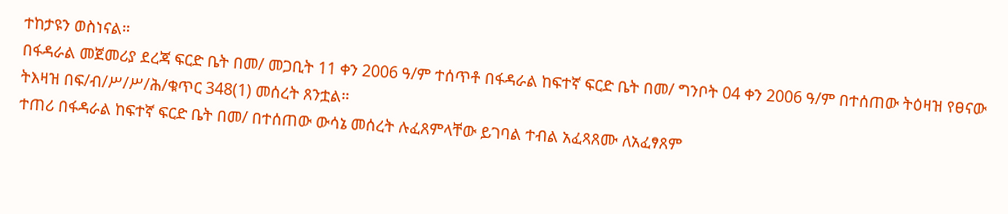ተከታዩን ወስነናል።
በፋዳራል መጀመሪያ ደረጃ ፍርድ ቤት በመ/ መጋቢት 11 ቀን 2006 ዓ/ም ተሰጥቶ በፋዳራል ከፍተኛ ፍርድ ቤት በመ/ ግንቦት 04 ቀን 2006 ዓ/ም በተሰጠው ትዕዛዝ የፀናው ትእዛዝ በፍ/ብ/ሥ/ሥ/ሕ/ቁጥር 348(1) መሰረት ጸንቷል።
ተጠሪ በፋዳራል ከፍተኛ ፍርድ ቤት በመ/ በተሰጠው ውሳኔ መሰረት ሉፈጸምላቸው ይገባል ተብል አፈጻጸሙ ለአፈፃጸም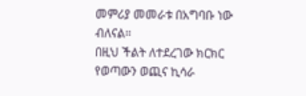መምሪያ መመራቱ በአግባቡ ነው ብለናል።
በዚህ ችልት ለተደረገው ክርክር የወጣውን ወጪና ኪሳራ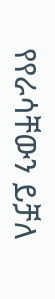የየራሳቸውን ይቻለ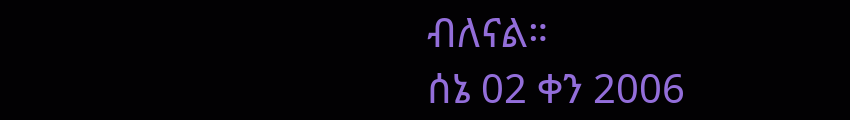ብለናል።
ሰኔ 02 ቀን 2006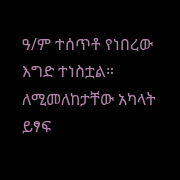ዓ/ም ተሰጥቶ የነበረው እግድ ተነስቷል። ለሚመለከታቸው አካላት ይፃፍ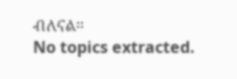ብለናል።
No topics extracted.